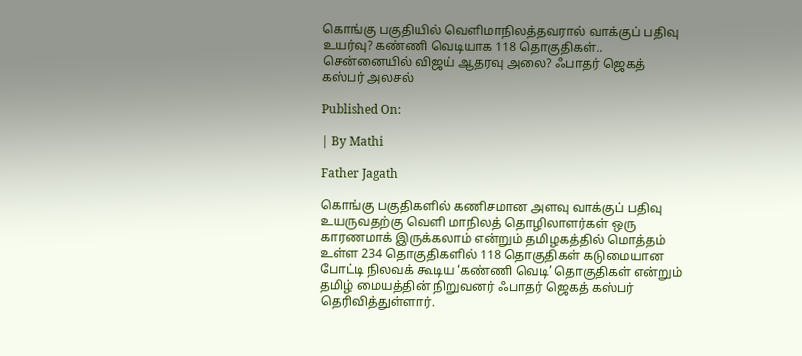கொங்கு பகுதியில் வெளிமாநிலத்தவரால் வாக்குப் பதிவு உயர்வு? கண்ணி வெடியாக 118 தொகுதிகள்.. சென்னையில் விஜய் ஆதரவு அலை? ஃபாதர் ஜெகத் கஸ்பர் அலசல்

Published On:

| By Mathi

Father Jagath

கொங்கு பகுதிகளில் கணிசமான அளவு வாக்குப் பதிவு உயருவதற்கு வெளி மாநிலத் தொழிலாளர்கள் ஒரு காரணமாக் இருக்கலாம் என்றும் தமிழகத்தில் மொத்தம் உள்ள 234 தொகுதிகளில் 118 தொகுதிகள் கடுமையான போட்டி நிலவக் கூடிய ‘கண்ணி வெடி’ தொகுதிகள் என்றும் தமிழ் மையத்தின் நிறுவனர் ஃபாதர் ஜெகத் கஸ்பர் தெரிவித்துள்ளார்.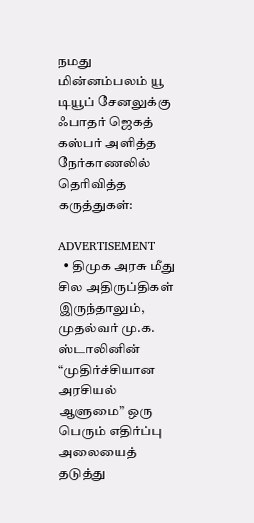நமது மின்னம்பலம் யூ டியூப் சேனலுக்கு ஃபாதர் ஜெகத் கஸ்பர் அளித்த நேர்காணலில் தெரிவித்த கருத்துகள்:

ADVERTISEMENT
  • திமுக அரசு மீது சில அதிருப்திகள் இருந்தாலும், முதல்வர் மு.க. ஸ்டாலினின் “முதிர்ச்சியான அரசியல் ஆளுமை” ஒரு பெரும் எதிர்ப்பு அலையைத் தடுத்து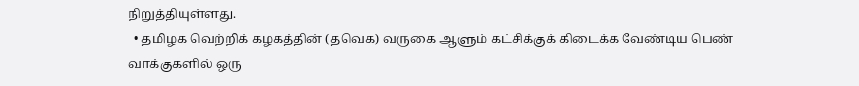நிறுத்தியுள்ளது.
  • தமிழக வெற்றிக் கழகத்தின் (தவெக) வருகை ஆளும் கட்சிக்குக் கிடைக்க வேண்டிய பெண் வாக்குகளில் ஒரு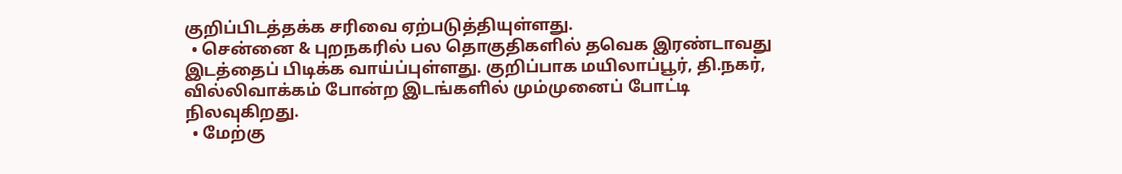குறிப்பிடத்தக்க சரிவை ஏற்படுத்தியுள்ளது.
  • சென்னை & புறநகரில் பல தொகுதிகளில் தவெக இரண்டாவது இடத்தைப் பிடிக்க வாய்ப்புள்ளது. குறிப்பாக மயிலாப்பூர், தி.நகர், வில்லிவாக்கம் போன்ற இடங்களில் மும்முனைப் போட்டி நிலவுகிறது.
  • மேற்கு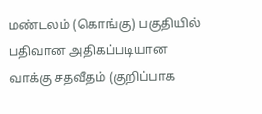மண்டலம் (கொங்கு) பகுதியில் பதிவான அதிகப்படியான வாக்கு சதவீதம் (குறிப்பாக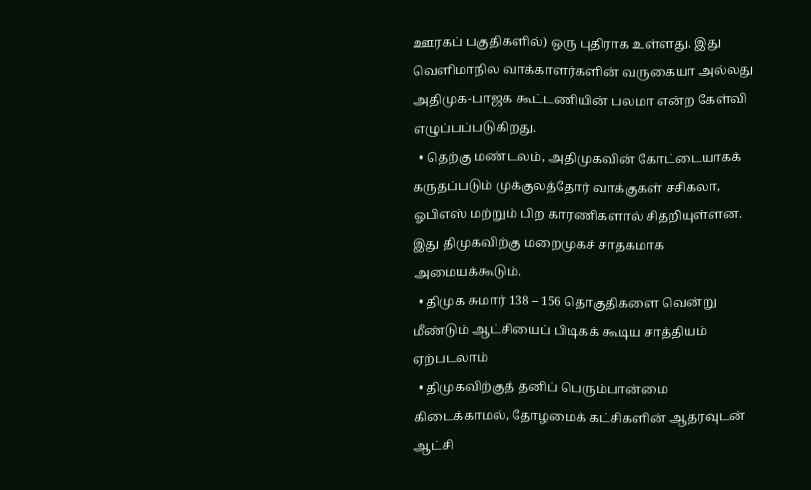ஊரகப் பகுதிகளில்) ஒரு புதிராக உள்ளது. இது வெளிமாநில வாக்காளர்களின் வருகையா அல்லது அதிமுக-பாஜக கூட்டணியின் பலமா என்ற கேள்வி எழுப்பப்படுகிறது.
  • தெற்கு மண்டலம், அதிமுகவின் கோட்டையாகக் கருதப்படும் முக்குலத்தோர் வாக்குகள் சசிகலா, ஓபிஎஸ் மற்றும் பிற காரணிகளால் சிதறியுள்ளன. இது திமுகவிற்கு மறைமுகச் சாதகமாக அமையக்கூடும்.
  • திமுக சுமார் 138 – 156 தொகுதிகளை வென்று மீண்டும் ஆட்சியைப் பிடிகக் கூடிய சாத்தியம் ஏற்படலாம்
  • திமுகவிற்குத் தனிப் பெரும்பான்மை கிடைக்காமல், தோழமைக் கட்சிகளின் ஆதரவுடன் ஆட்சி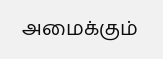அமைக்கும்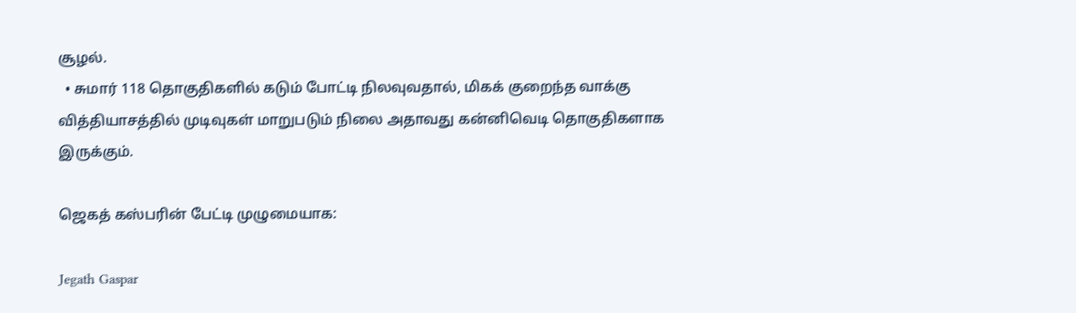சூழல்.
  • சுமார் 118 தொகுதிகளில் கடும் போட்டி நிலவுவதால், மிகக் குறைந்த வாக்கு வித்தியாசத்தில் முடிவுகள் மாறுபடும் நிலை அதாவது கன்னிவெடி தொகுதிகளாக இருக்கும்.

ஜெகத் கஸ்பரின் பேட்டி முழுமையாக:

Jegath Gaspar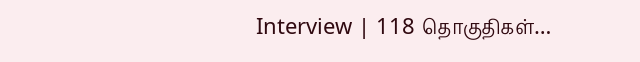Interview | 118 தொகுதிகள்…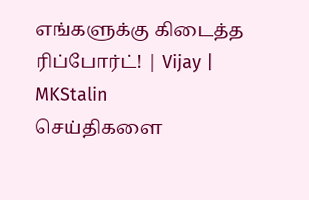எங்களுக்கு கிடைத்த ரிப்போர்ட்! | Vijay | MKStalin
செய்திகளை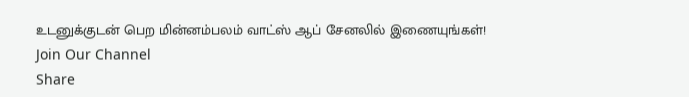உடனுக்குடன் பெற மின்னம்பலம் வாட்ஸ் ஆப் சேனலில் இணையுங்கள்!
Join Our Channel
Share